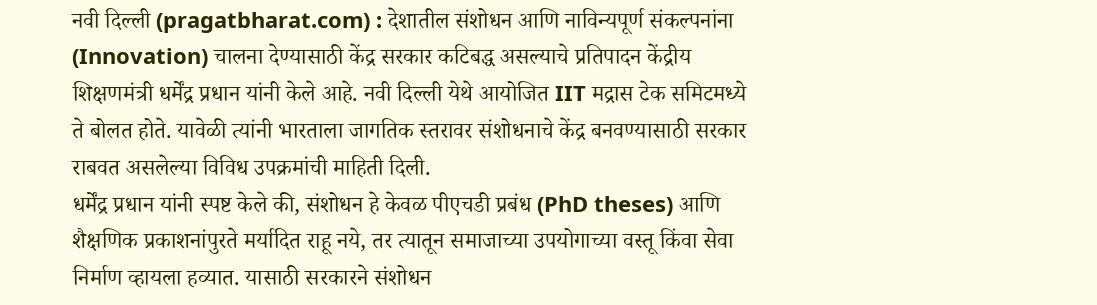नवी दिल्ली (pragatbharat.com) : देशातील संशोधन आणि नाविन्यपूर्ण संकल्पनांना (Innovation) चालना देण्यासाठी केंद्र सरकार कटिबद्ध असल्याचे प्रतिपादन केंद्रीय शिक्षणमंत्री धर्मेंद्र प्रधान यांनी केले आहे. नवी दिल्ली येथे आयोजित IIT मद्रास टेक समिटमध्ये ते बोलत होते. यावेळी त्यांनी भारताला जागतिक स्तरावर संशोधनाचे केंद्र बनवण्यासाठी सरकार राबवत असलेल्या विविध उपक्रमांची माहिती दिली.
धर्मेंद्र प्रधान यांनी स्पष्ट केले की, संशोधन हे केवळ पीएचडी प्रबंध (PhD theses) आणि शैक्षणिक प्रकाशनांपुरते मर्यादित राहू नये, तर त्यातून समाजाच्या उपयोगाच्या वस्तू किंवा सेवा निर्माण व्हायला हव्यात. यासाठी सरकारने संशोधन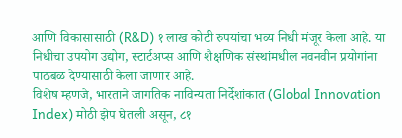आणि विकासासाठी (R&D) १ लाख कोटी रुपयांचा भव्य निधी मंजूर केला आहे. या निधीचा उपयोग उद्योग, स्टार्टअप्स आणि शैक्षणिक संस्थांमधील नवनवीन प्रयोगांना पाठबळ देण्यासाठी केला जाणार आहे.
विशेष म्हणजे, भारताने जागतिक नाविन्यता निर्देशांकात (Global Innovation Index) मोठी झेप घेतली असून, ८१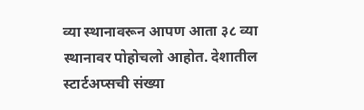व्या स्थानावरून आपण आता ३८ व्या स्थानावर पोहोचलो आहोत. देशातील स्टार्टअप्सची संख्या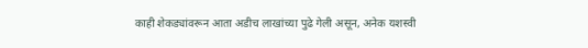काही शेकड्यांवरून आता अडीच लाखांच्या पुढे गेली असून, अनेक यशस्वी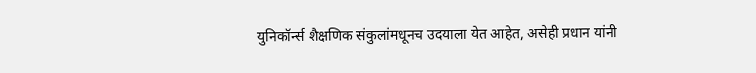युनिकॉर्न्स शैक्षणिक संकुलांमधूनच उदयाला येत आहेत, असेही प्रधान यांनी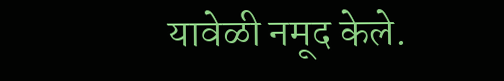यावेळी नमूद केले.